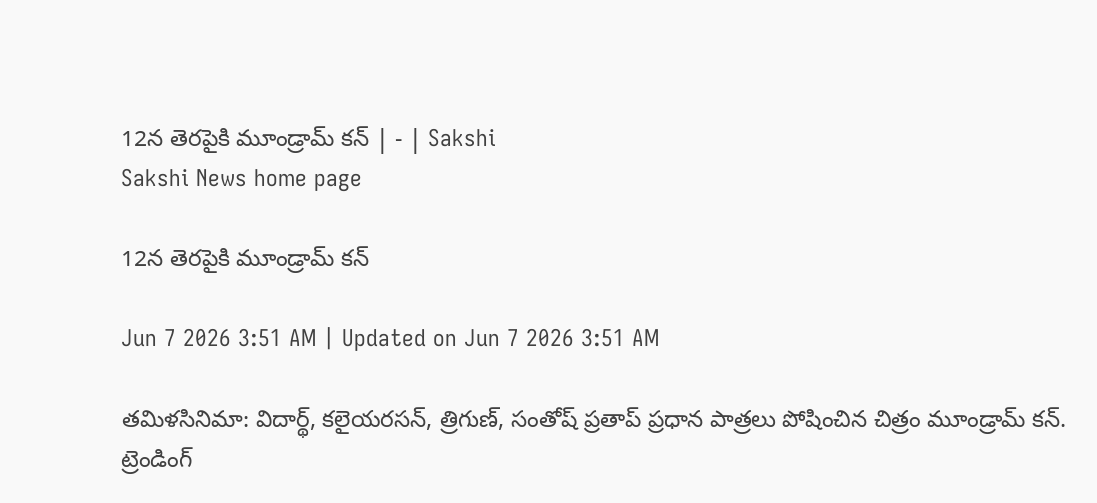12న తెరపైకి మూండ్రామ్‌ కన్‌ | - | Sakshi
Sakshi News home page

12న తెరపైకి మూండ్రామ్‌ కన్‌

Jun 7 2026 3:51 AM | Updated on Jun 7 2026 3:51 AM

తమిళసినిమా: విదార్థ్‌, కలైయరసన్‌, త్రిగుణ్‌, సంతోష్‌ ప్రతాప్‌ ప్రధాన పాత్రలు పోషించిన చిత్రం మూండ్రామ్‌ కన్‌. ట్రెండింగ్‌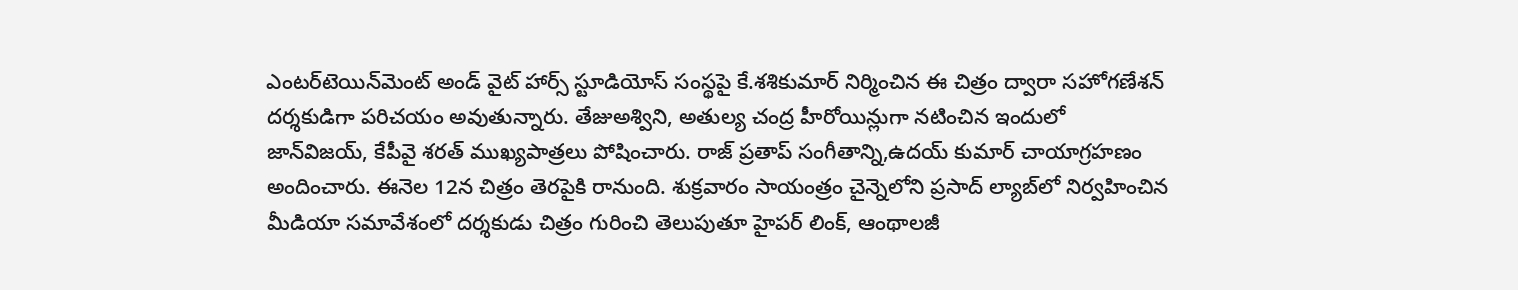ఎంటర్‌టెయిన్‌మెంట్‌ అండ్‌ వైట్‌ హార్స్‌ స్టూడియోస్‌ సంస్థపై కే.శశికుమార్‌ నిర్మించిన ఈ చిత్రం ద్వారా సహోగణేశన్‌ దర్శకుడిగా పరిచయం అవుతున్నారు. తేజుఅశ్విని, అతుల్య చంద్ర హీరోయిన్లుగా నటించిన ఇందులో జాన్‌విజయ్‌, కేపీవై శరత్‌ ముఖ్యపాత్రలు పోషించారు. రాజ్‌ ప్రతాప్‌ సంగీతాన్ని,ఉదయ్‌ కుమార్‌ చాయాగ్రహణం అందించారు. ఈనెల 12న చిత్రం తెరపైకి రానుంది. శుక్రవారం సాయంత్రం చైన్నెలోని ప్రసాద్‌ ల్యాబ్‌లో నిర్వహించిన మీడియా సమావేశంలో దర్శకుడు చిత్రం గురించి తెలుపుతూ హైపర్‌ లింక్‌, ఆంథాలజీ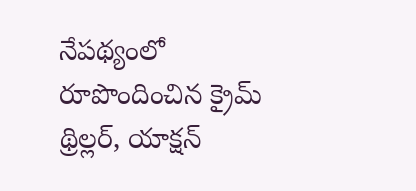నేపథ్యంలో రూపొందించిన క్రైమ్‌ థ్రిల్లర్‌, యాక్షన్‌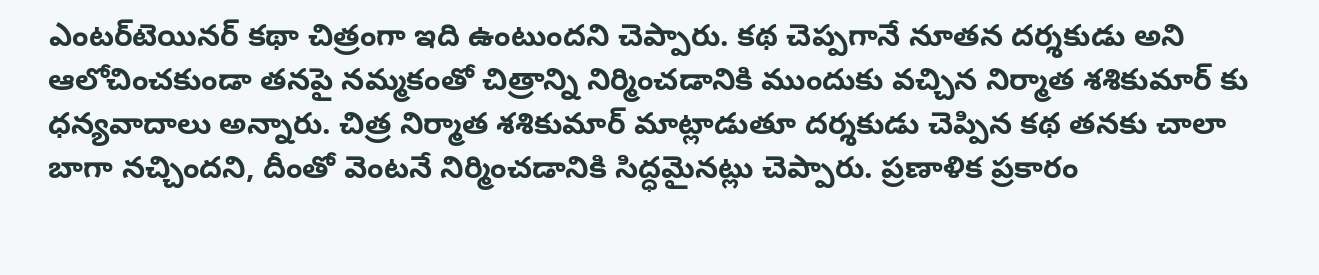ఎంటర్‌టెయినర్‌ కథా చిత్రంగా ఇది ఉంటుందని చెప్పారు. కథ చెప్పగానే నూతన దర్శకుడు అని ఆలోచించకుండా తనపై నమ్మకంతో చిత్రాన్ని నిర్మించడానికి ముందుకు వచ్చిన నిర్మాత శశికుమార్‌ కు ధన్యవాదాలు అన్నారు. చిత్ర నిర్మాత శశికుమార్‌ మాట్లాడుతూ దర్శకుడు చెప్పిన కథ తనకు చాలా బాగా నచ్చిందని, దీంతో వెంటనే నిర్మించడానికి సిద్ధమైనట్లు చెప్పారు. ప్రణాళిక ప్రకారం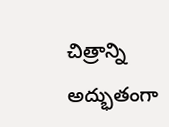చిత్రాన్ని అద్భుతంగా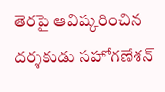తెరపై ఆవిష్కరించిన దర్శకుడు సహోగణేశన్‌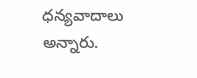ధన్యవాదాలు అన్నారు.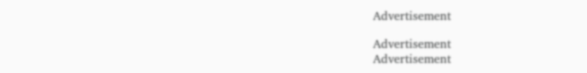Advertisement

Advertisement
Advertisement